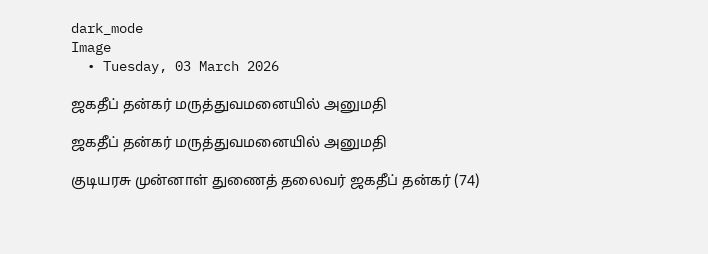dark_mode
Image
  • Tuesday, 03 March 2026

ஜகதீப் தன்கர் மருத்துவமனையில் அனுமதி

ஜகதீப் தன்கர் மருத்துவமனையில் அனுமதி

குடியரசு முன்னாள் துணைத் தலைவர் ஜகதீப் தன்கர் (74)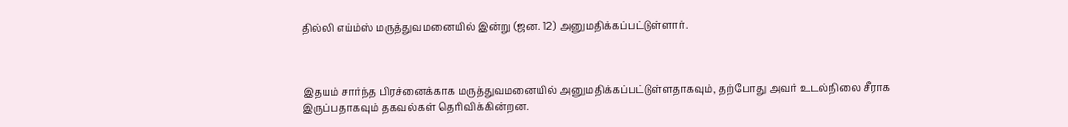தில்லி எய்ம்ஸ் மருத்துவமனையில் இன்று (ஜன. 12) அனுமதிக்கப்பட்டுள்ளார்.



இதயம் சார்ந்த பிரச்னைக்காக மருத்துவமனையில் அனுமதிக்கப்பட்டுள்ளதாகவும், தற்போது அவர் உடல்நிலை சீராக இருப்பதாகவும் தகவல்கள் தெரிவிக்கின்றன.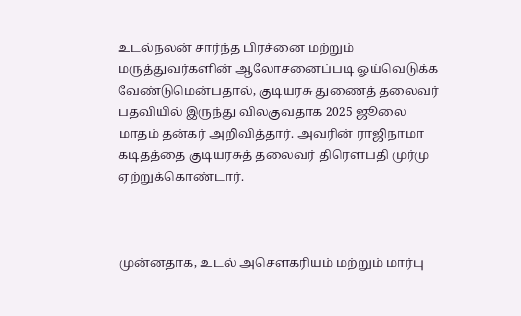உடல்நலன் சார்ந்த பிரச்னை மற்றும் மருத்துவர்களின் ஆலோசனைப்படி ஓய்வெடுக்க வேண்டுமென்பதால், குடியரசு துணைத் தலைவர் பதவியில் இருந்து விலகுவதாக 2025 ஜூலை மாதம் தன்கர் அறிவித்தார். அவரின் ராஜிநாமா கடிதத்தை குடியரசுத் தலைவர் திரெளபதி முர்மு ஏற்றுக்கொண்டார்.



முன்னதாக, உடல் அசெளகரியம் மற்றும் மார்பு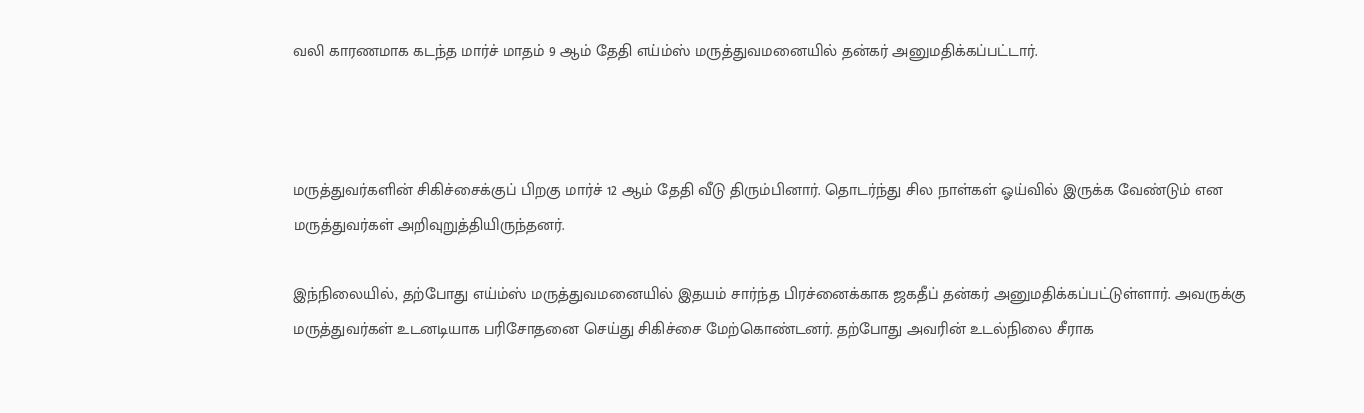வலி காரணமாக கடந்த மார்ச் மாதம் 9 ஆம் தேதி எய்ம்ஸ் மருத்துவமனையில் தன்கர் அனுமதிக்கப்பட்டார்.



மருத்துவர்களின் சிகிச்சைக்குப் பிறகு மார்ச் 12 ஆம் தேதி வீடு திரும்பினார். தொடர்ந்து சில நாள்கள் ஓய்வில் இருக்க வேண்டும் என மருத்துவர்கள் அறிவுறுத்தியிருந்தனர்.

இந்நிலையில், தற்போது எய்ம்ஸ் மருத்துவமனையில் இதயம் சார்ந்த பிரச்னைக்காக ஜகதீப் தன்கர் அனுமதிக்கப்பட்டுள்ளார். அவருக்கு மருத்துவர்கள் உடனடியாக பரிசோதனை செய்து சிகிச்சை மேற்கொண்டனர். தற்போது அவரின் உடல்நிலை சீராக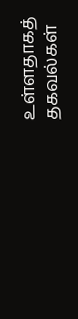உள்ளதாகத் தகவல்கள்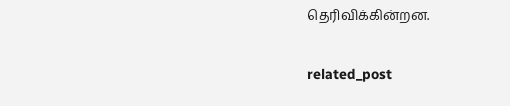தெரிவிக்கின்றன.

related_post